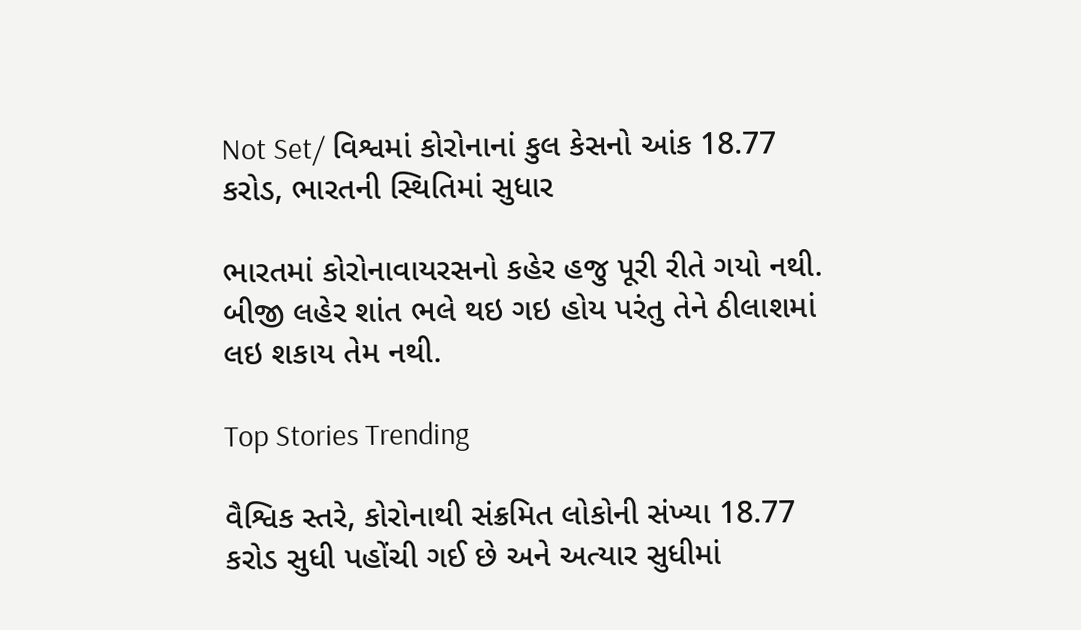Not Set/ વિશ્વમાં કોરોનાનાં કુલ કેસનો આંક 18.77 કરોડ, ભારતની સ્થિતિમાં સુધાર

ભારતમાં કોરોનાવાયરસનો કહેર હજુ પૂરી રીતે ગયો નથી. બીજી લહેર શાંત ભલે થઇ ગઇ હોય પરંતુ તેને ઠીલાશમાં લઇ શકાય તેમ નથી.

Top Stories Trending

વૈશ્વિક સ્તરે, કોરોનાથી સંક્રમિત લોકોની સંખ્યા 18.77 કરોડ સુધી પહોંચી ગઈ છે અને અત્યાર સુધીમાં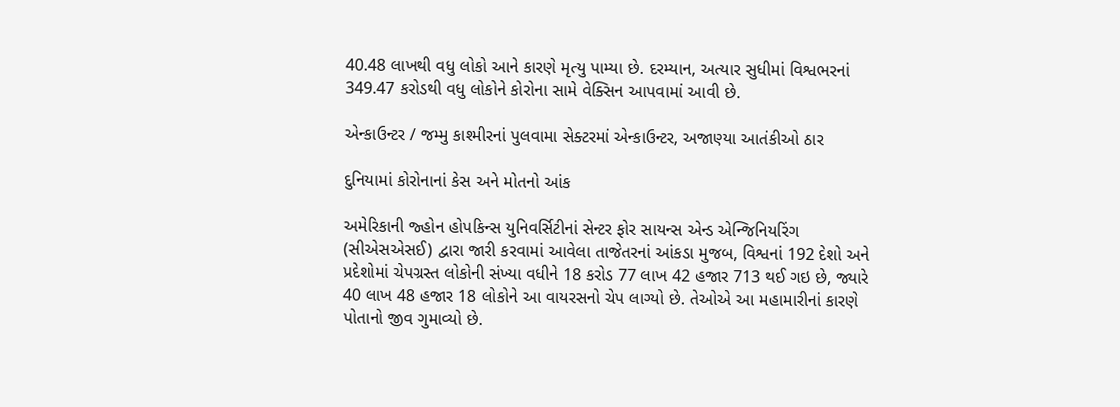40.48 લાખથી વધુ લોકો આને કારણે મૃત્યુ પામ્યા છે. દરમ્યાન, અત્યાર સુધીમાં વિશ્વભરનાં 349.47 કરોડથી વધુ લોકોને કોરોના સામે વેક્સિન આપવામાં આવી છે.

એન્કાઉન્ટર / જમ્મુ કાશ્મીરનાં પુલવામા સેક્ટરમાં એન્કાઉન્ટર, અજાણ્યા આતંકીઓ ઠાર

દુનિયામાં કોરોનાનાં કેસ અને મોતનો આંક

અમેરિકાની જ્હોન હોપકિન્સ યુનિવર્સિટીનાં સેન્ટર ફોર સાયન્સ એન્ડ એન્જિનિયરિંગ (સીએસએસઈ) દ્વારા જારી કરવામાં આવેલા તાજેતરનાં આંકડા મુજબ, વિશ્વનાં 192 દેશો અને પ્રદેશોમાં ચેપગ્રસ્ત લોકોની સંખ્યા વધીને 18 કરોડ 77 લાખ 42 હજાર 713 થઈ ગઇ છે, જ્યારે 40 લાખ 48 હજાર 18 લોકોને આ વાયરસનો ચેપ લાગ્યો છે. તેઓએ આ મહામારીનાં કારણે પોતાનો જીવ ગુમાવ્યો છે.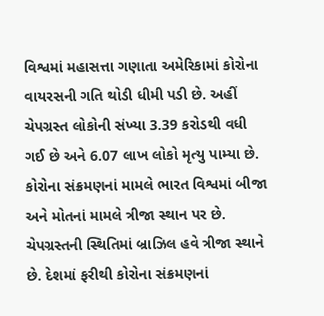વિશ્વમાં મહાસત્તા ગણાતા અમેરિકામાં કોરોના વાયરસની ગતિ થોડી ધીમી પડી છે. અહીં ચેપગ્રસ્ત લોકોની સંખ્યા 3.39 કરોડથી વધી ગઈ છે અને 6.07 લાખ લોકો મૃત્યુ પામ્યા છે. કોરોના સંક્રમણનાં મામલે ભારત વિશ્વમાં બીજા અને મોતનાં મામલે ત્રીજા સ્થાન પર છે. ચેપગ્રસ્તની સ્થિતિમાં બ્રાઝિલ હવે ત્રીજા સ્થાને છે. દેશમાં ફરીથી કોરોના સંક્રમણનાં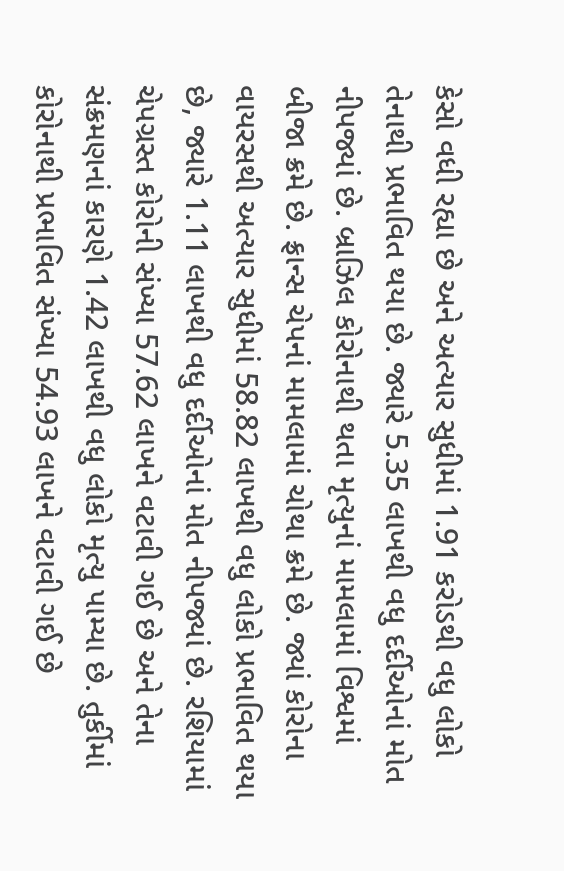કેસો વધી રહ્યા છે અને અત્યાર સુધીમાં 1.91 કરોડથી વધુ લોકો તેનાથી પ્રભાવિત થયા છે. જ્યારે 5.35 લાખથી વધુ દર્દીઓનાં મોત નીપજ્યાં છે. બ્રાઝિલ કોરોનાથી થતા મૃત્યુનાં મામલામાં વિશ્વમાં બીજા ક્રમે છે. ફ્રાન્સ ચેપનાં મામલામાં ચોથા ક્રમે છે. જ્યાં કોરોના વાયરસથી અત્યાર સુધીમાં 58.82 લાખથી વધુ લોકો પ્રભાવિત થયા છે, જ્યારે 1.11 લાખથી વધુ દર્દીઓનાં મોત નીપજ્યાં છે. રશિયામાં ચેપગ્રસ્ત કોરોની સંખ્યા 57.62 લાખને વટાવી ગઈ છે અને તેના સંક્રમણનાં કારણે 1.42 લાખથી વધુ લોકો મૃત્યુ પામ્યા છે. તુર્કીમાં કોરોનાથી પ્રભાવિત સંખ્યા 54.93 લાખને વટાવી ગઈ છે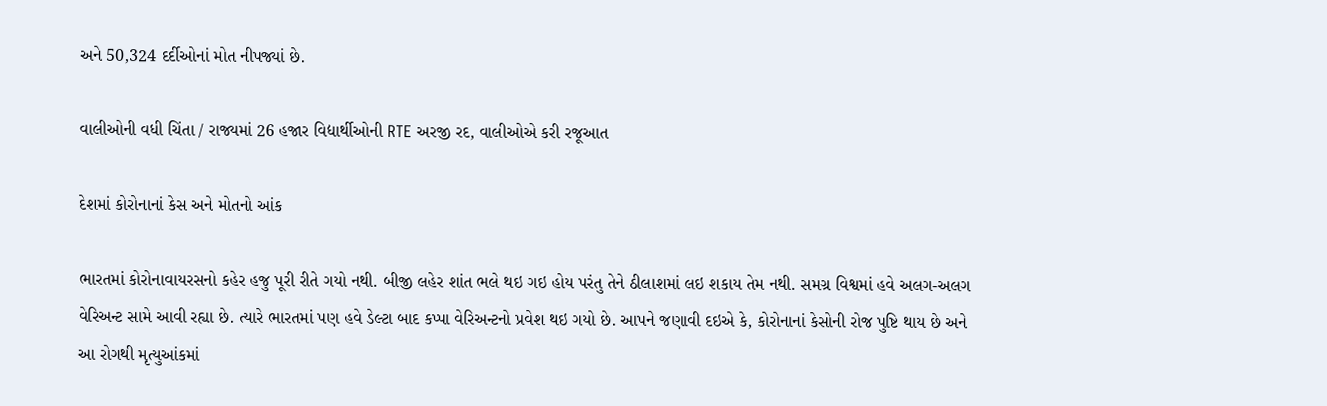અને 50,324 દર્દીઓનાં મોત નીપજ્યાં છે.

વાલીઓની વધી ચિંતા / રાજ્યમાં 26 હજાર વિદ્યાર્થીઓની RTE અરજી રદ, વાલીઓએ કરી રજૂઆત

દેશમાં કોરોનાનાં કેસ અને મોતનો આંક

ભારતમાં કોરોનાવાયરસનો કહેર હજુ પૂરી રીતે ગયો નથી. બીજી લહેર શાંત ભલે થઇ ગઇ હોય પરંતુ તેને ઠીલાશમાં લઇ શકાય તેમ નથી. સમગ્ર વિશ્વમાં હવે અલગ-અલગ વેરિઅન્ટ સામે આવી રહ્યા છે. ત્યારે ભારતમાં પણ હવે ડેલ્ટા બાદ કપ્પા વેરિઅન્ટનો પ્રવેશ થઇ ગયો છે. આપને જણાવી દઇએ કે, કોરોનાનાં કેસોની રોજ પુષ્ટિ થાય છે અને આ રોગથી મૃત્યુઆંકમાં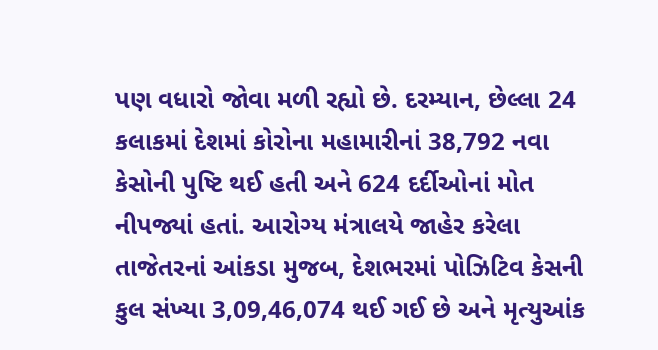પણ વધારો જોવા મળી રહ્યો છે. દરમ્યાન, છેલ્લા 24 કલાકમાં દેશમાં કોરોના મહામારીનાં 38,792 નવા કેસોની પુષ્ટિ થઈ હતી અને 624 દર્દીઓનાં મોત નીપજ્યાં હતાં. આરોગ્ય મંત્રાલયે જાહેર કરેલા તાજેતરનાં આંકડા મુજબ, દેશભરમાં પોઝિટિવ કેસની કુલ સંખ્યા 3,09,46,074 થઈ ગઈ છે અને મૃત્યુઆંક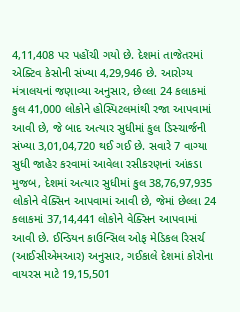4,11,408 પર પહોંચી ગયો છે. દેશમાં તાજેતરમાં એક્ટિવ કેસોની સંખ્યા 4,29,946 છે. આરોગ્ય મંત્રાલયનાં જણાવ્યા અનુસાર, છેલ્લા 24 કલાકમાં કુલ 41,000 લોકોને હોસ્પિટલમાંથી રજા આપવામાં આવી છે, જે બાદ અત્યાર સુધીમાં કુલ ડિસ્ચાર્જની સંખ્યા 3,01,04,720 થઈ ગઈ છે. સવારે 7 વાગ્યા સુધી જાહેર કરવામાં આવેલા રસીકરણનાં આંકડા મુજબ, દેશમાં અત્યાર સુધીમાં કુલ 38,76,97,935 લોકોને વેક્સિન આપવામાં આવી છે, જેમાં છેલ્લા 24 કલાકમાં 37,14,441 લોકોને વેક્સિન આપવામાં આવી છે. ઈન્ડિયન કાઉન્સિલ ઓફ મેડિકલ રિસર્ચ (આઈસીએમઆર) અનુસાર, ગઈકાલે દેશમાં કોરોના વાયરસ માટે 19,15,501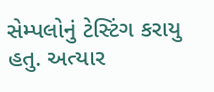સેમ્પલોનું ટેસ્ટિંગ કરાયુ હતુ. અત્યાર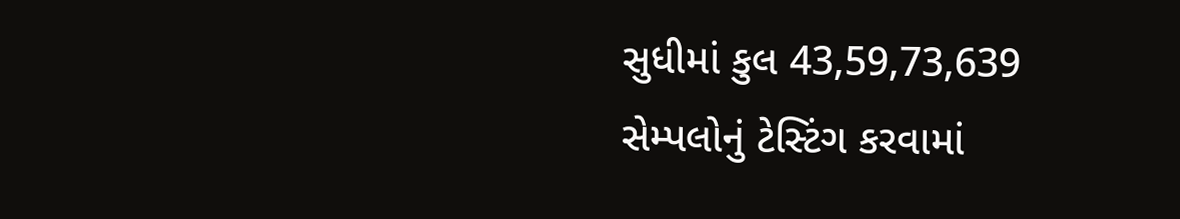સુધીમાં કુલ 43,59,73,639 સેમ્પલોનું ટેસ્ટિંગ કરવામાં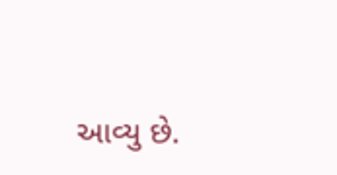આવ્યુ છે.